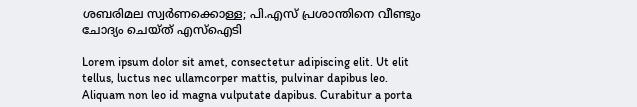ശബരിമല സ്വർണക്കൊള്ള; പി.എസ് പ്രശാന്തിനെ വീണ്ടും ചോദ്യം ചെയ്ത് എസ്ഐടി

Lorem ipsum dolor sit amet, consectetur adipiscing elit. Ut elit tellus, luctus nec ullamcorper mattis, pulvinar dapibus leo. Aliquam non leo id magna vulputate dapibus. Curabitur a porta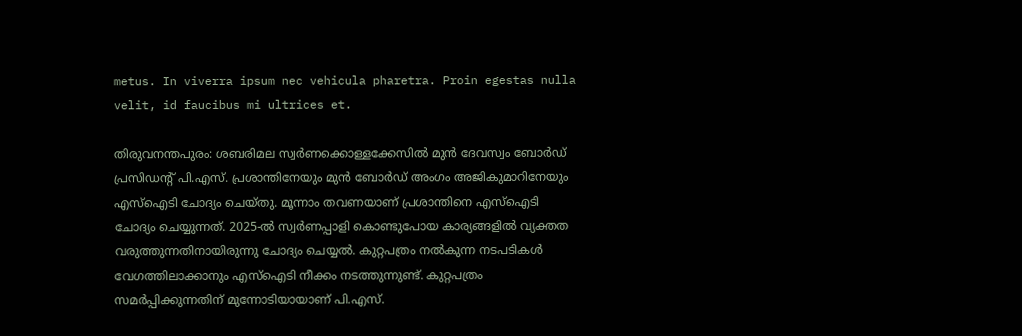metus. In viverra ipsum nec vehicula pharetra. Proin egestas nulla velit, id faucibus mi ultrices et.

തിരുവനന്തപുരം: ശബരിമല സ്വർണക്കൊള്ളക്കേസിൽ മുൻ ദേവസ്വം ബോർഡ് പ്രസിഡന്റ് പി.എസ്. പ്രശാന്തിനേയും മുൻ ബോർഡ് അംഗം അജികുമാറിനേയും എസ്ഐടി ചോദ്യം ചെയ്തു. മൂന്നാം തവണയാണ് പ്രശാന്തിനെ എസ്ഐടി ചോദ്യം ചെയ്യുന്നത്. 2025-ൽ സ്വർണപ്പാളി കൊണ്ടുപോയ കാര്യങ്ങളിൽ വ്യക്തത വരുത്തുന്നതിനായിരുന്നു ചോദ്യം ചെയ്യൽ. കുറ്റപത്രം നൽകുന്ന നടപടികൾ വേഗത്തിലാക്കാനും എസ്ഐടി നീക്കം നടത്തുന്നുണ്ട്. കുറ്റപത്രം സമർപ്പിക്കുന്നതിന് മുന്നോടിയായാണ് പി.എസ്.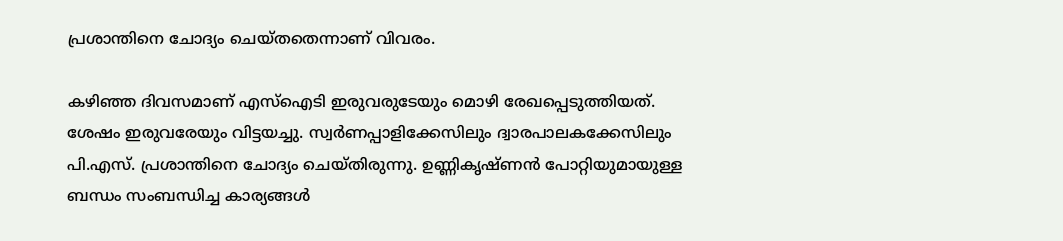പ്രശാന്തിനെ ചോദ്യം ചെയ്തതെന്നാണ് വിവരം.

കഴിഞ്ഞ ദിവസമാണ് എസ്ഐടി ഇരുവരുടേയും മൊഴി രേഖപ്പെടുത്തിയത്. ശേഷം ഇരുവരേയും വിട്ടയച്ചു. സ്വർണപ്പാളിക്കേസിലും ദ്വാരപാലകക്കേസിലും പി.എസ്. പ്രശാന്തിനെ ചോദ്യം ചെയ്തിരുന്നു. ഉണ്ണികൃഷ്ണൻ പോറ്റിയുമായുള്ള ബന്ധം സംബന്ധിച്ച കാര്യങ്ങൾ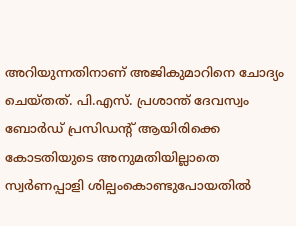അറിയുന്നതിനാണ് അജികുമാറിനെ ചോദ്യം ചെയ്തത്. പി.എസ്. പ്രശാന്ത് ദേവസ്വം ബോർഡ് പ്രസിഡന്റ് ആയിരിക്കെ കോടതിയുടെ അനുമതിയില്ലാതെ സ്വർണപ്പാളി ശില്പംകൊണ്ടുപോയതിൽ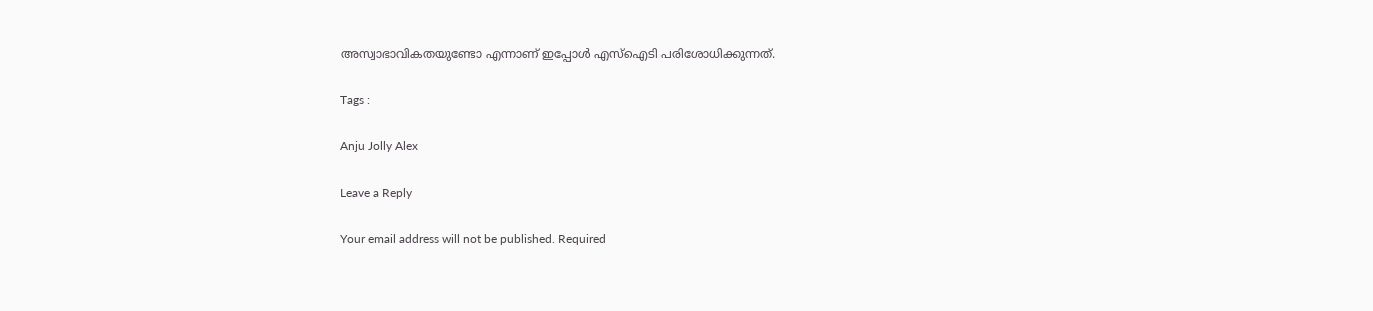അസ്വാഭാവികതയുണ്ടോ എന്നാണ് ഇപ്പോൾ എസ്ഐടി പരിശോധിക്കുന്നത്.

Tags :

Anju Jolly Alex

Leave a Reply

Your email address will not be published. Required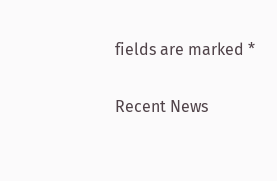fields are marked *

Recent News